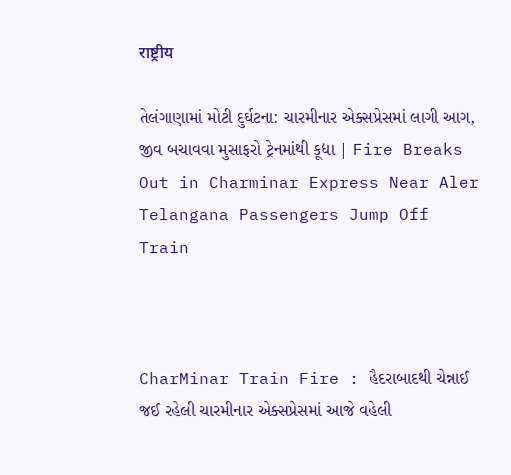राष्ट्रीय

તેલંગાણામાં મોટી દુર્ઘટના: ચારમીનાર એક્સપ્રેસમાં લાગી આગ, જીવ બચાવવા મુસાફરો ટ્રેનમાંથી કૂદ્યા | Fire Breaks Out in Charminar Express Near Aler Telangana Passengers Jump Off Train



CharMinar Train Fire : હૈદરાબાદથી ચેન્નાઈ જઈ રહેલી ચારમીનાર એક્સપ્રેસમાં આજે વહેલી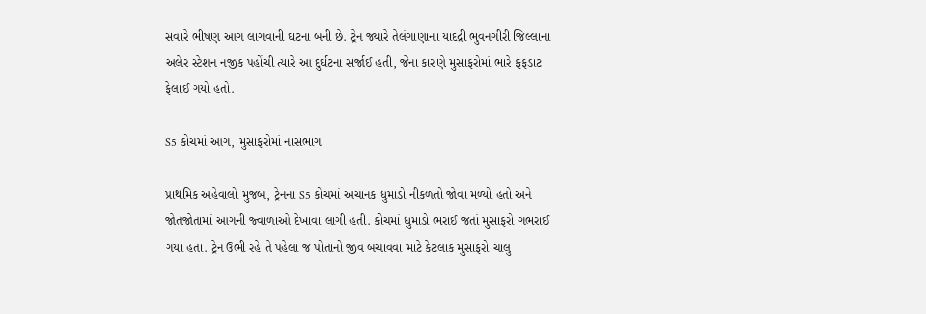સવારે ભીષણ આગ લાગવાની ઘટના બની છે. ટ્રેન જ્યારે તેલંગાણાના યાદદ્રી ભુવનગીરી જિલ્લાના અલેર સ્ટેશન નજીક પહોંચી ત્યારે આ દુર્ઘટના સર્જાઈ હતી, જેના કારણે મુસાફરોમાં ભારે ફફડાટ ફેલાઈ ગયો હતો.

S5 કોચમાં આગ, મુસાફરોમાં નાસભાગ

પ્રાથમિક અહેવાલો મુજબ, ટ્રેનના S5 કોચમાં અચાનક ધુમાડો નીકળતો જોવા મળ્યો હતો અને જોતજોતામાં આગની જ્વાળાઓ દેખાવા લાગી હતી. કોચમાં ધુમાડો ભરાઈ જતાં મુસાફરો ગભરાઈ ગયા હતા. ટ્રેન ઉભી રહે તે પહેલા જ પોતાનો જીવ બચાવવા માટે કેટલાક મુસાફરો ચાલુ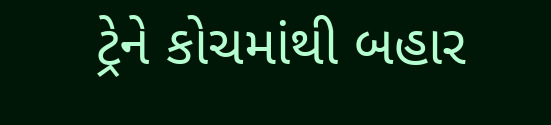ટ્રેને કોચમાંથી બહાર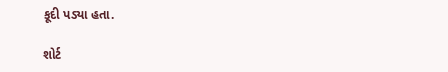કૂદી પડ્યા હતા.

શોર્ટ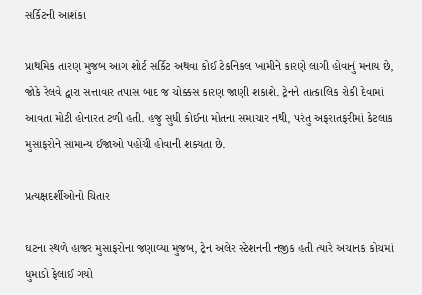સર્કિટની આશંકા

પ્રાથમિક તારણ મુજબ આગ શોર્ટ સર્કિટ અથવા કોઈ ટેકનિકલ ખામીને કારણે લાગી હોવાનું મનાય છે, જોકે રેલવે દ્વારા સત્તાવાર તપાસ બાદ જ ચોક્કસ કારણ જાણી શકાશે. ટ્રેનને તાત્કાલિક રોકી દેવામાં આવતા મોટી હોનારત ટળી હતી. હજુ સુધી કોઈના મોતના સમાચાર નથી, પરંતુ અફરાતફરીમાં કેટલાક મુસાફરોને સામાન્ય ઈજાઓ પહોંચી હોવાની શક્યતા છે.

પ્રત્યક્ષદર્શીઓનો ચિતાર

ઘટના સ્થળે હાજર મુસાફરોના જણાવ્યા મુજબ, ટ્રેન અલેર સ્ટેશનની નજીક હતી ત્યારે અચાનક કોચમાં ધુમાડો ફેલાઈ ગયો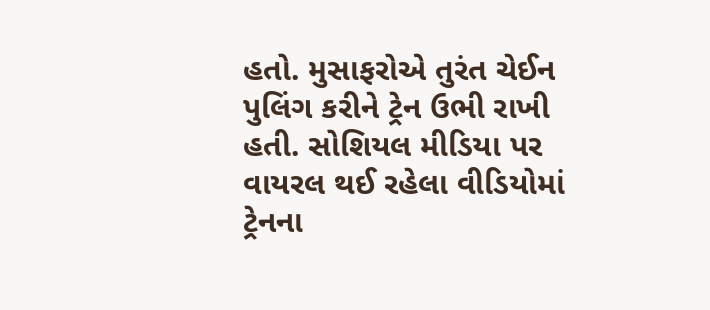હતો. મુસાફરોએ તુરંત ચેઈન પુલિંગ કરીને ટ્રેન ઉભી રાખી હતી. સોશિયલ મીડિયા પર વાયરલ થઈ રહેલા વીડિયોમાં ટ્રેનના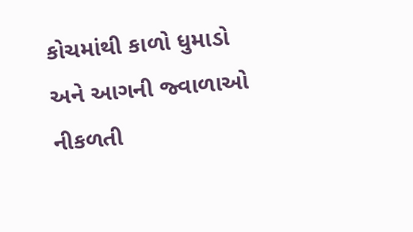કોચમાંથી કાળો ધુમાડો અને આગની જ્વાળાઓ નીકળતી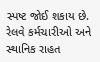સ્પષ્ટ જોઈ શકાય છે. રેલવે કર્મચારીઓ અને સ્થાનિક રાહત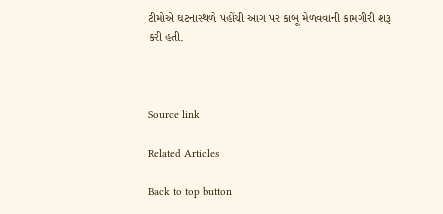ટીમોએ ઘટનાસ્થળે પહોંચી આગ પર કાબૂ મેળવવાની કામગીરી શરૂ કરી હતી.



Source link

Related Articles

Back to top button